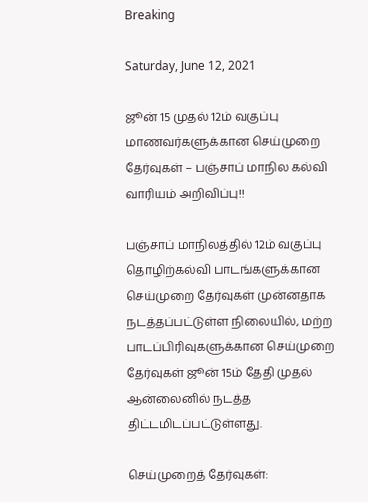Breaking

Saturday, June 12, 2021

ஜூன் 15 முதல் 12ம் வகுப்பு மாணவர்களுக்கான செய்முறை தேர்வுகள் – பஞ்சாப் மாநில கல்வி வாரியம் அறிவிப்பு!!

பஞ்சாப் மாநிலத்தில் 12ம் வகுப்பு தொழிற்கல்வி பாடங்களுக்கான செய்முறை தேர்வுகள் முன்னதாக நடத்தப்பட்டுள்ள நிலையில், மற்ற பாடப்பிரிவுகளுக்கான செய்முறை தேர்வுகள் ஜூன் 15ம் தேதி முதல் ஆன்லைனில் நடத்த திட்டமிடப்பட்டுள்ளது.

செய்முறைத் தேர்வுகள்: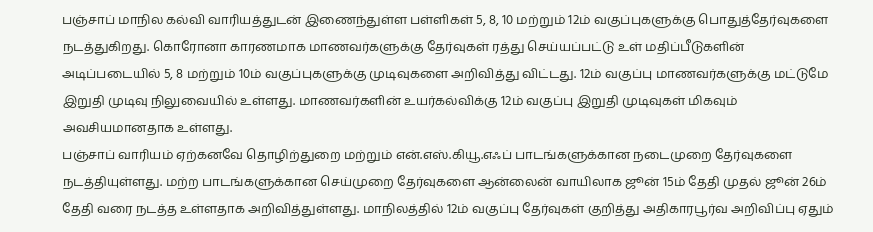பஞ்சாப் மாநில கல்வி வாரியத்துடன் இணைந்துள்ள பள்ளிகள் 5, 8, 10 மற்றும் 12ம் வகுப்புகளுக்கு பொதுத்தேர்வுகளை நடத்துகிறது. கொரோனா காரணமாக மாணவர்களுக்கு தேர்வுகள் ரத்து செய்யப்பட்டு உள் மதிப்பீடுகளின் அடிப்படையில் 5, 8 மற்றும் 10ம் வகுப்புகளுக்கு முடிவுகளை அறிவித்து விட்டது. 12ம் வகுப்பு மாணவர்களுக்கு மட்டுமே இறுதி முடிவு நிலுவையில் உள்ளது. மாணவர்களின் உயர்கல்விக்கு 12ம் வகுப்பு இறுதி முடிவுகள் மிகவும் அவசியமானதாக உள்ளது.
பஞ்சாப் வாரியம் ஏற்கனவே தொழிற்துறை மற்றும் என்.எஸ்.கியூ.எஃப் பாடங்களுக்கான நடைமுறை தேர்வுகளை நடத்தியுள்ளது. மற்ற பாடங்களுக்கான செய்முறை தேர்வுகளை ஆன்லைன் வாயிலாக ஜூன் 15ம் தேதி முதல் ஜூன் 26ம் தேதி வரை நடத்த உள்ளதாக அறிவித்துள்ளது. மாநிலத்தில் 12ம் வகுப்பு தேர்வுகள் குறித்து அதிகாரபூர்வ அறிவிப்பு ஏதும்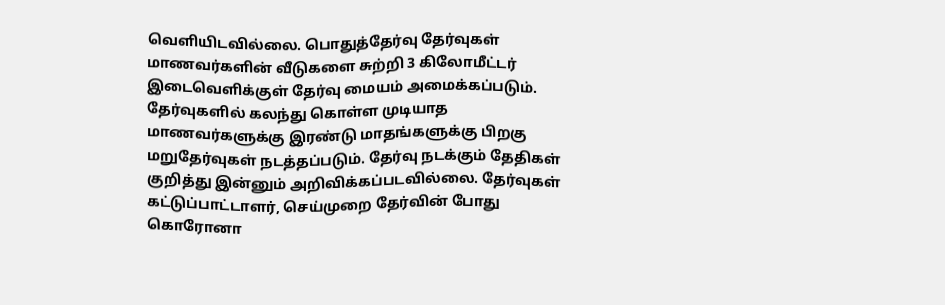வெளியிடவில்லை. பொதுத்தேர்வு தேர்வுகள் மாணவர்களின் வீடுகளை சுற்றி 3 கிலோமீட்டர் இடைவெளிக்குள் தேர்வு மையம் அமைக்கப்படும். தேர்வுகளில் கலந்து கொள்ள முடியாத மாணவர்களுக்கு இரண்டு மாதங்களுக்கு பிறகு மறுதேர்வுகள் நடத்தப்படும். தேர்வு நடக்கும் தேதிகள் குறித்து இன்னும் அறிவிக்கப்படவில்லை. தேர்வுகள் கட்டுப்பாட்டாளர், செய்முறை தேர்வின் போது கொரோனா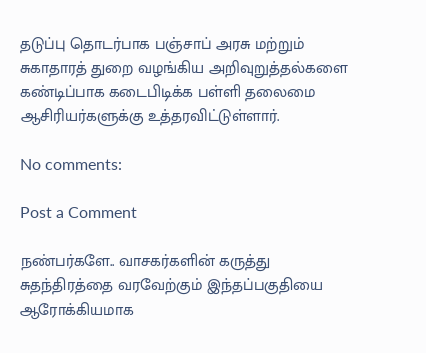தடுப்பு தொடர்பாக பஞ்சாப் அரசு மற்றும் சுகாதாரத் துறை வழங்கிய அறிவுறுத்தல்களை கண்டிப்பாக கடைபிடிக்க பள்ளி தலைமை ஆசிரியர்களுக்கு உத்தரவிட்டுள்ளார்.

No comments:

Post a Comment

நண்பர்களே.. வாசகர்களின் கருத்து சுதந்திரத்தை வரவேற்கும் இந்தப்பகுதியை ஆரோக்கியமாக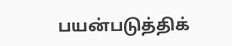பயன்படுத்திக்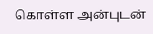கொள்ள அன்புடன்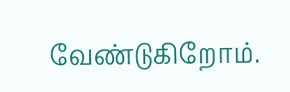வேண்டுகிறோம்.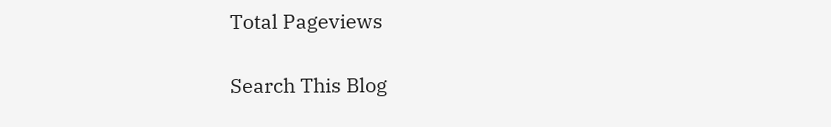Total Pageviews

Search This Blog